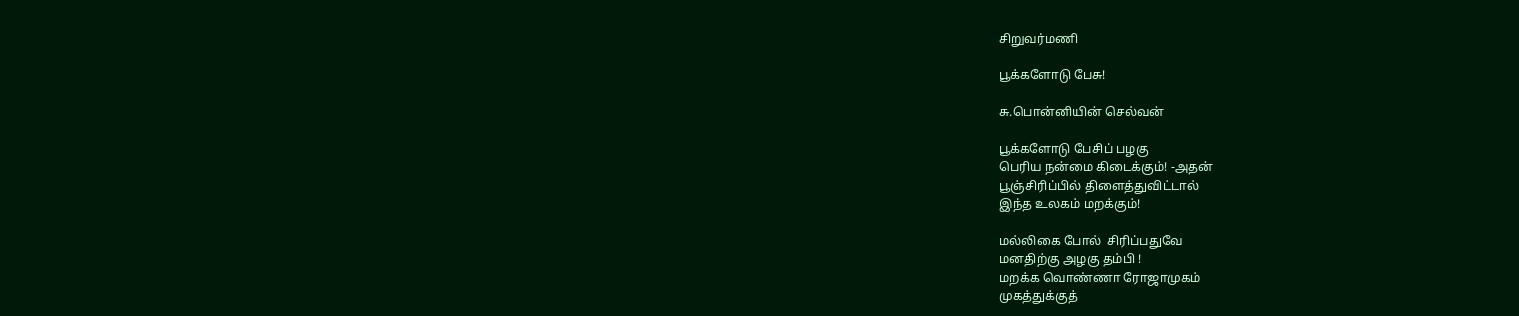சிறுவர்மணி

பூக்களோடு பேசு!

சு.பொன்னியின் செல்வன்

பூக்களோடு பேசிப் பழகு
பெரிய நன்மை கிடைக்கும்! -அதன்
பூஞ்சிரிப்பில் திளைத்துவிட்டால்
இந்த உலகம் மறக்கும்!

மல்லிகை போல்  சிரிப்பதுவே
மனதிற்கு அழகு தம்பி !
மறக்க வொண்ணா ரோஜாமுகம்
முகத்துக்குத்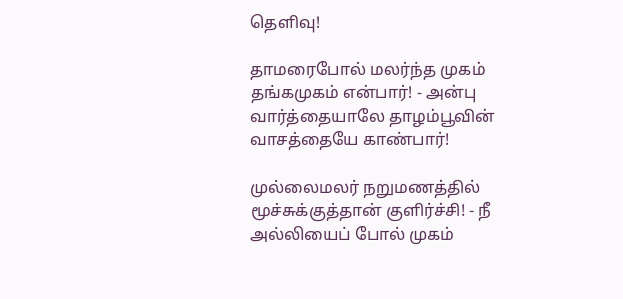தெளிவு!

தாமரைபோல் மலர்ந்த முகம்
தங்கமுகம் என்பார்! - அன்பு
வார்த்தையாலே தாழம்பூவின்
வாசத்தையே காண்பார்!

முல்லைமலர் நறுமணத்தில்
மூச்சுக்குத்தான் குளிர்ச்சி! - நீ
அல்லியைப் போல் முகம்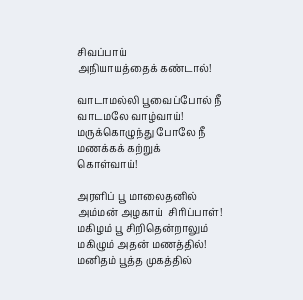சிவப்பாய்
அநியாயத்தைக் கண்டால்!

வாடாமல்லி பூவைப்போல் நீ
வாடமலே வாழ்வாய்!
மருக்கொழுந்து போலே நீ
மணக்கக் கற்றுக் கொள்வாய்!

அரளிப் பூ மாலைதனில்
அம்மன் அழகாய்  சிரிப்பாள்!
மகிழம் பூ சிறிதென்றாலும்
மகிழும் அதன் மணத்தில்!
மனிதம் பூத்த முகத்தில்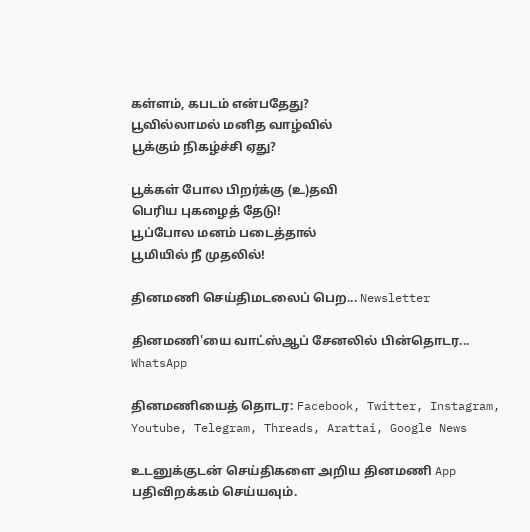கள்ளம், கபடம் என்பதேது?
பூவில்லாமல் மனித வாழ்வில்
பூக்கும் நிகழ்ச்சி ஏது?

பூக்கள் போல பிறர்க்கு (உ)தவி
பெரிய புகழைத் தேடு!
பூப்போல மனம் படைத்தால்
பூமியில் நீ முதலில்!

தினமணி செய்திமடலைப் பெற... Newsletter

தினமணி'யை வாட்ஸ்ஆப் சேனலில் பின்தொடர... WhatsApp

தினமணியைத் தொடர: Facebook, Twitter, Instagram, Youtube, Telegram, Threads, Arattai, Google News

உடனுக்குடன் செய்திகளை அறிய தினமணி App பதிவிறக்கம் செய்யவும்.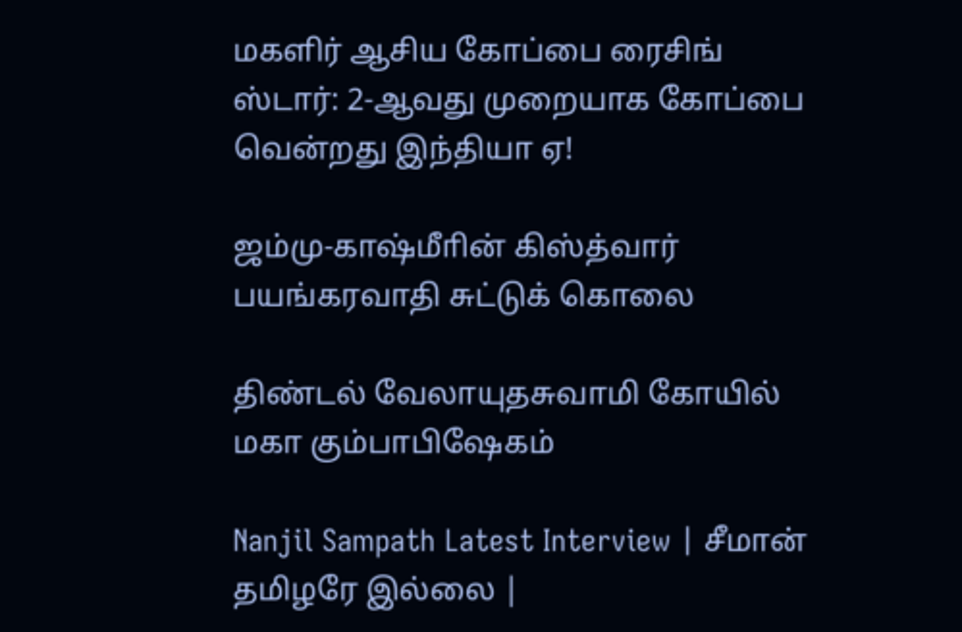மகளிர் ஆசிய கோப்பை ரைசிங் ஸ்டார்: 2-ஆவது முறையாக கோப்பை வென்றது இந்தியா ஏ!

ஜம்மு-காஷ்மீாின் கிஸ்த்வார் பயங்கரவாதி சுட்டுக் கொலை

திண்டல் வேலாயுதசுவாமி கோயில் மகா கும்பாபிஷேகம்

Nanjil Sampath Latest Interview | சீமான் தமிழரே இல்லை |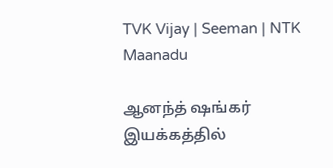TVK Vijay | Seeman | NTK Maanadu

ஆனந்த் ஷங்கர் இயக்கத்தில்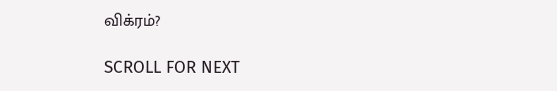விக்ரம்?

SCROLL FOR NEXT